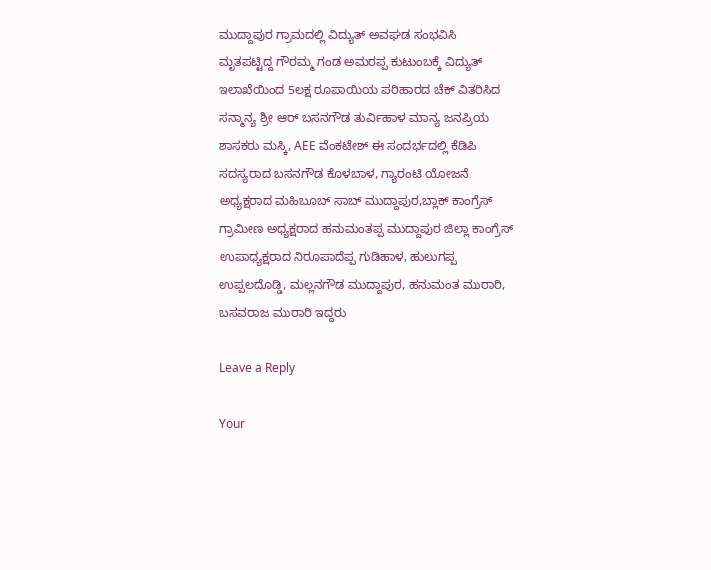ಮುದ್ದಾಪುರ ಗ್ರಾಮದಲ್ಲಿ ವಿದ್ಯುತ್ ಅವಘಡ ಸಂಭವಿಸಿ ಮೃತಪಟ್ಟಿದ್ದ ಗೌರಮ್ಮ ಗಂಡ ಅಮರಪ್ಪ ಕುಟುಂಬಕ್ಕೆ ವಿದ್ಯುತ್ ಇಲಾಖೆಯಿಂದ 5ಲಕ್ಷ ರೂಪಾಯಿಯ ಪರಿಹಾರದ ಚೆಕ್ ವಿತರಿಸಿದ ಸನ್ಮಾನ್ಯ ಶ್ರೀ ಆರ್ ಬಸನಗೌಡ ತುರ್ವಿಹಾಳ ಮಾನ್ಯ ಜನಪ್ರಿಯ ಶಾಸಕರು ಮಸ್ಕಿ, AEE ವೆಂಕಟೇಶ್ ಈ ಸಂದರ್ಭದಲ್ಲಿ ಕೆಡಿಪಿ ಸದಸ್ಯರಾದ ಬಸನಗೌಡ ಕೊಳಬಾಳ, ಗ್ಯಾರಂಟಿ ಯೋಜನೆ ಅಧ್ಯಕ್ಷರಾದ ಮಹಿಬೂಬ್ ಸಾಬ್ ಮುದ್ದಾಪುರ,ಬ್ಲಾಕ್ ಕಾಂಗ್ರೆಸ್ ಗ್ರಾಮೀಣ ಅಧ್ಯಕ್ಷರಾದ ಹನುಮಂತಪ್ಪ ಮುದ್ದಾಪುರ ಜಿಲ್ಲಾ ಕಾಂಗ್ರೆಸ್ ಉಪಾಧ್ಯಕ್ಷರಾದ ನಿರೂಪಾದೆಪ್ಪ ಗುಡಿಹಾಳ, ಹುಲುಗಪ್ಪ ಉಪ್ಪಲದೊಡ್ಡಿ, ಮಲ್ಲನಗೌಡ ಮುದ್ದಾಪುರ, ಹನುಮಂತ ಮುರಾರಿ, ಬಸವರಾಜ ಮುರಾರಿ ಇದ್ದರು

Leave a Reply

Your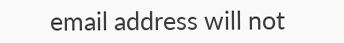email address will not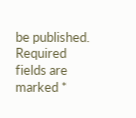be published. Required fields are marked *